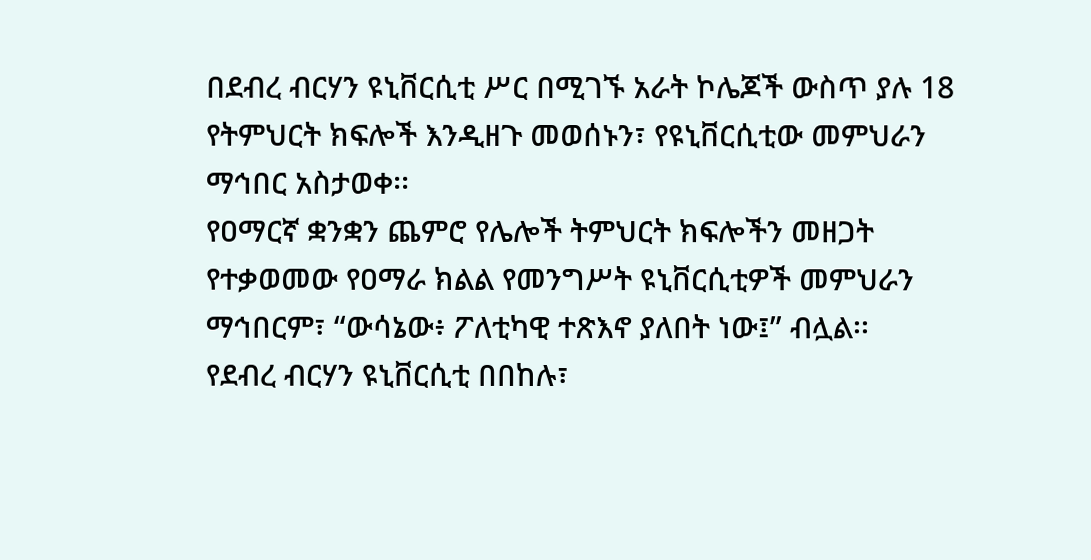በደብረ ብርሃን ዩኒቨርሲቲ ሥር በሚገኙ አራት ኮሌጆች ውስጥ ያሉ 18 የትምህርት ክፍሎች እንዲዘጉ መወሰኑን፣ የዩኒቨርሲቲው መምህራን ማኅበር አስታወቀ፡፡
የዐማርኛ ቋንቋን ጨምሮ የሌሎች ትምህርት ክፍሎችን መዘጋት የተቃወመው የዐማራ ክልል የመንግሥት ዩኒቨርሲቲዎች መምህራን ማኅበርም፣ “ውሳኔው፥ ፖለቲካዊ ተጽእኖ ያለበት ነው፤” ብሏል፡፡
የደብረ ብርሃን ዩኒቨርሲቲ በበከሉ፣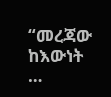“መረጃው ከእውነት …